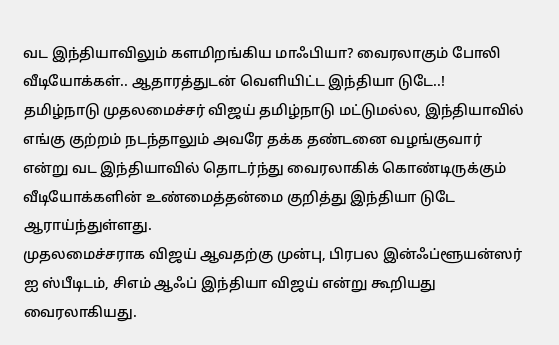வட இந்தியாவிலும் களமிறங்கிய மாஃபியா? வைரலாகும் போலி வீடியோக்கள்.. ஆதாரத்துடன் வெளியிட்ட இந்தியா டுடே..!
தமிழ்நாடு முதலமைச்சர் விஜய் தமிழ்நாடு மட்டுமல்ல, இந்தியாவில் எங்கு குற்றம் நடந்தாலும் அவரே தக்க தண்டனை வழங்குவார் என்று வட இந்தியாவில் தொடர்ந்து வைரலாகிக் கொண்டிருக்கும் வீடியோக்களின் உண்மைத்தன்மை குறித்து இந்தியா டுடே ஆராய்ந்துள்ளது.
முதலமைச்சராக விஜய் ஆவதற்கு முன்பு, பிரபல இன்ஃப்ளூயன்ஸர் ஐ ஸ்பீடிடம், சிஎம் ஆஃப் இந்தியா விஜய் என்று கூறியது வைரலாகியது.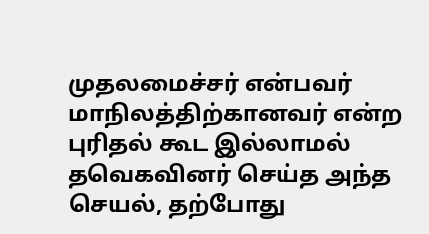முதலமைச்சர் என்பவர் மாநிலத்திற்கானவர் என்ற புரிதல் கூட இல்லாமல் தவெகவினர் செய்த அந்த செயல், தற்போது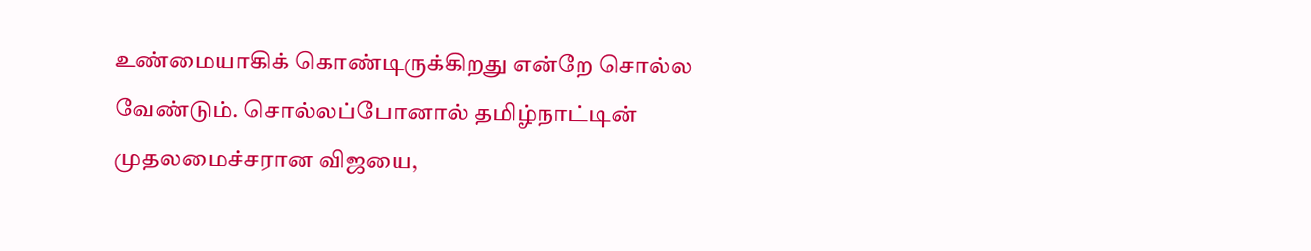உண்மையாகிக் கொண்டிருக்கிறது என்றே சொல்ல வேண்டும். சொல்லப்போனால் தமிழ்நாட்டின் முதலமைச்சரான விஜயை,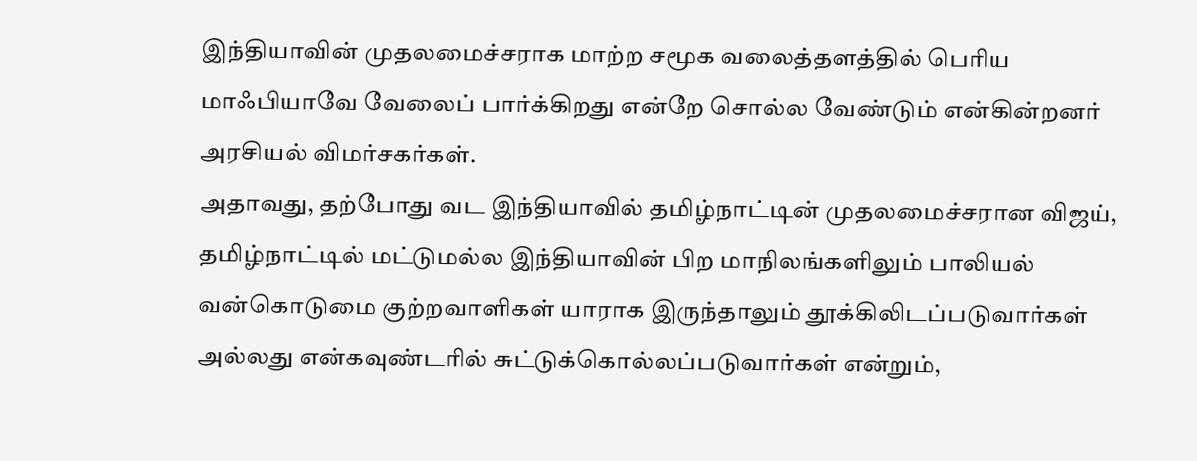இந்தியாவின் முதலமைச்சராக மாற்ற சமூக வலைத்தளத்தில் பெரிய மாஃபியாவே வேலைப் பார்க்கிறது என்றே சொல்ல வேண்டும் என்கின்றனர் அரசியல் விமர்சகர்கள்.
அதாவது, தற்போது வட இந்தியாவில் தமிழ்நாட்டின் முதலமைச்சரான விஜய், தமிழ்நாட்டில் மட்டுமல்ல இந்தியாவின் பிற மாநிலங்களிலும் பாலியல் வன்கொடுமை குற்றவாளிகள் யாராக இருந்தாலும் தூக்கிலிடப்படுவார்கள் அல்லது என்கவுண்டரில் சுட்டுக்கொல்லப்படுவார்கள் என்றும்,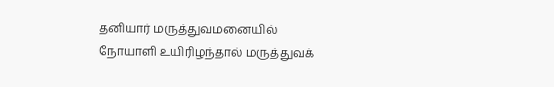தனியார் மருத்துவமனையில் நோயாளி உயிரிழந்தால் மருத்துவக்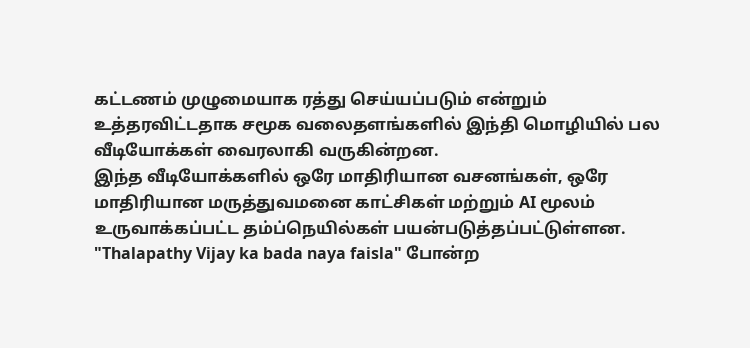கட்டணம் முழுமையாக ரத்து செய்யப்படும் என்றும் உத்தரவிட்டதாக சமூக வலைதளங்களில் இந்தி மொழியில் பல வீடியோக்கள் வைரலாகி வருகின்றன.
இந்த வீடியோக்களில் ஒரே மாதிரியான வசனங்கள், ஒரே மாதிரியான மருத்துவமனை காட்சிகள் மற்றும் AI மூலம் உருவாக்கப்பட்ட தம்ப்நெயில்கள் பயன்படுத்தப்பட்டுள்ளன. "Thalapathy Vijay ka bada naya faisla" போன்ற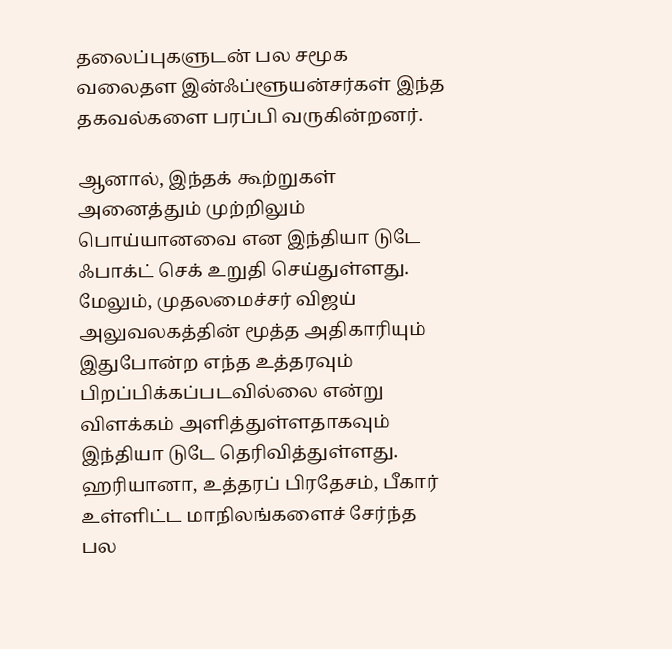தலைப்புகளுடன் பல சமூக வலைதள இன்ஃப்ளூயன்சர்கள் இந்த தகவல்களை பரப்பி வருகின்றனர்.

ஆனால், இந்தக் கூற்றுகள் அனைத்தும் முற்றிலும் பொய்யானவை என இந்தியா டுடே ஃபாக்ட் செக் உறுதி செய்துள்ளது. மேலும், முதலமைச்சர் விஜய் அலுவலகத்தின் மூத்த அதிகாரியும் இதுபோன்ற எந்த உத்தரவும் பிறப்பிக்கப்படவில்லை என்று விளக்கம் அளித்துள்ளதாகவும் இந்தியா டுடே தெரிவித்துள்ளது.
ஹரியானா, உத்தரப் பிரதேசம், பீகார் உள்ளிட்ட மாநிலங்களைச் சேர்ந்த பல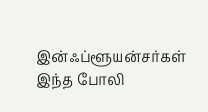இன்ஃப்ளூயன்சர்கள் இந்த போலி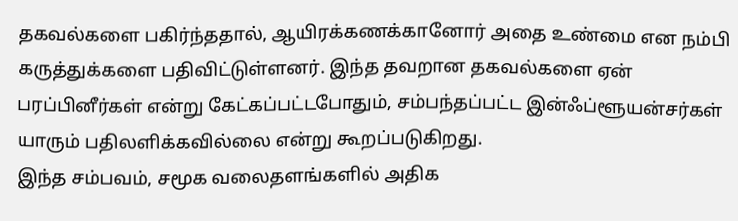தகவல்களை பகிர்ந்ததால், ஆயிரக்கணக்கானோர் அதை உண்மை என நம்பி கருத்துக்களை பதிவிட்டுள்ளனர். இந்த தவறான தகவல்களை ஏன் பரப்பினீர்கள் என்று கேட்கப்பட்டபோதும், சம்பந்தப்பட்ட இன்ஃப்ளூயன்சர்கள் யாரும் பதிலளிக்கவில்லை என்று கூறப்படுகிறது.
இந்த சம்பவம், சமூக வலைதளங்களில் அதிக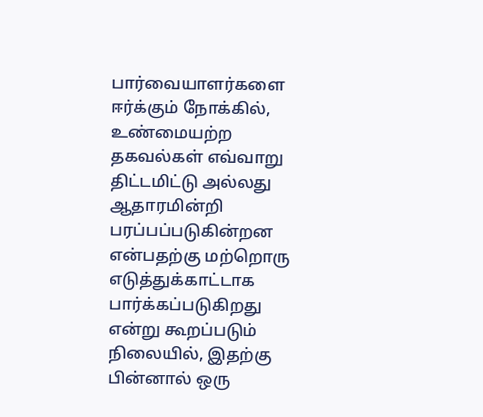பார்வையாளர்களை ஈர்க்கும் நோக்கில், உண்மையற்ற தகவல்கள் எவ்வாறு திட்டமிட்டு அல்லது ஆதாரமின்றி பரப்பப்படுகின்றன என்பதற்கு மற்றொரு எடுத்துக்காட்டாக பார்க்கப்படுகிறது என்று கூறப்படும் நிலையில், இதற்கு பின்னால் ஒரு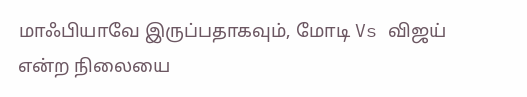மாஃபியாவே இருப்பதாகவும், மோடி Vs விஜய் என்ற நிலையை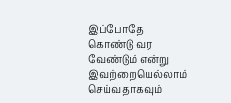இப்போதே கொண்டு வர வேண்டும் என்று இவற்றையெல்லாம் செய்வதாகவும்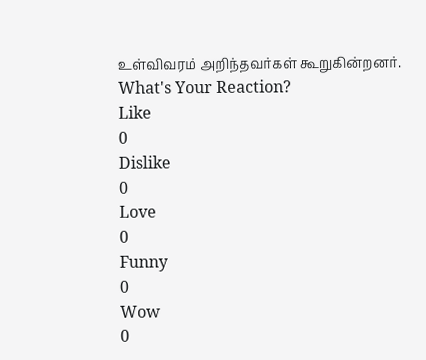உள்விவரம் அறிந்தவர்கள் கூறுகின்றனர்.
What's Your Reaction?
Like
0
Dislike
0
Love
0
Funny
0
Wow
0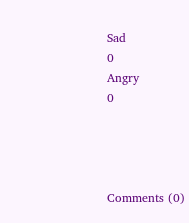Sad
0
Angry
0




Comments (0)